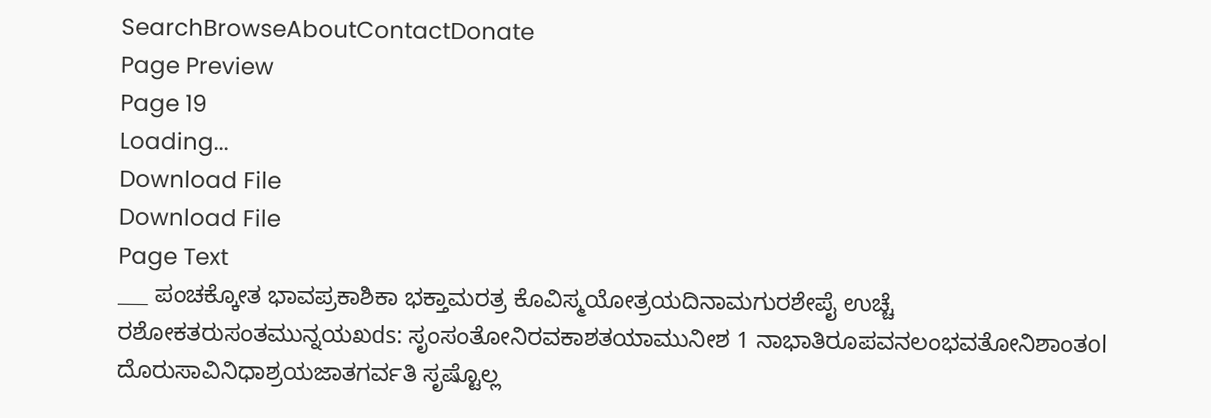SearchBrowseAboutContactDonate
Page Preview
Page 19
Loading...
Download File
Download File
Page Text
___ ಪಂಚಕ್ಕೋತ ಭಾವಪ್ರಕಾಶಿಕಾ ಭಕ್ತಾಮರತ್ರ ಕೊವಿಸ್ಮಯೋತ್ರಯದಿನಾಮಗುರಶೇಪೈ ಉಚ್ಚೆ ರಶೋಕತರುಸಂತಮುನ್ನಯಖds: ಸೃಂಸಂತೋನಿರವಕಾಶತಯಾಮುನೀಶ 1 ನಾಭಾತಿರೂಪವನಲಂಭವತೋನಿಶಾಂತol ದೊರುಸಾವಿನಿಧಾಶ್ರಯಜಾತಗರ್ವತಿ ಸೃಷ್ಟೊಲ್ಲ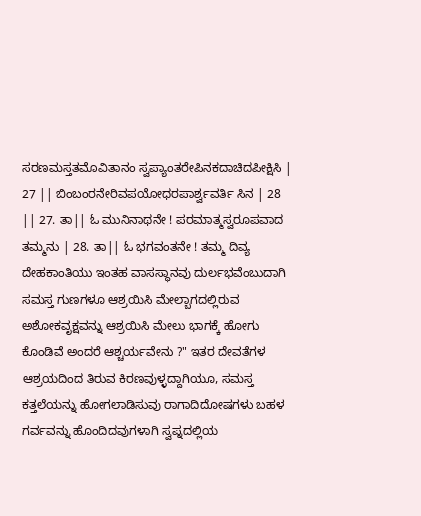ಸರಣಮಸ್ತತಮೊವಿತಾನಂ ಸ್ವಪ್ಯಾಂತರೇಪಿನಕದಾಚಿದಪೀಕ್ಷಿಸಿ | 27 || ಬಿಂಬಂರನೇರಿವಪಯೋಧರಪಾರ್ಶ್ವವರ್ತಿ ಸಿನ | 28 || 27. ತಾ|| ಓ ಮುನಿನಾಥನೇ ! ಪರಮಾತ್ಮಸ್ವರೂಪವಾದ ತಮ್ಮನು | 28. ತಾ|| ಓ ಭಗವಂತನೇ ! ತಮ್ಮ ದಿವ್ಯ ದೇಹಕಾಂತಿಯು ಇಂತಹ ವಾಸಸ್ಥಾನವು ದುರ್ಲಭವೆಂಬುದಾಗಿ ಸಮಸ್ತ ಗುಣಗಳೂ ಆಶ್ರಯಿಸಿ ಮೇಲ್ಬಾಗದಲ್ಲಿರುವ ಅಶೋಕವೃಕ್ಷವನ್ನು ಆಶ್ರಯಿಸಿ ಮೇಲು ಭಾಗಕ್ಕೆ ಹೋಗು ಕೊಂಡಿವೆ ಅಂದರೆ ಆಶ್ಚರ್ಯವೇನು ?" ಇತರ ದೇವತೆಗಳ ಆಶ್ರಯದಿಂದ ತಿರುವ ಕಿರಣವುಳ್ಳದ್ದಾಗಿಯೂ, ಸಮಸ್ತ ಕತ್ತಲೆಯನ್ನು ಹೋಗಲಾಡಿಸುವು ರಾಗಾದಿದೋಷಗಳು ಬಹಳ ಗರ್ವವನ್ನು ಹೊಂದಿದವುಗಳಾಗಿ ಸ್ವಪ್ನದಲ್ಲಿಯ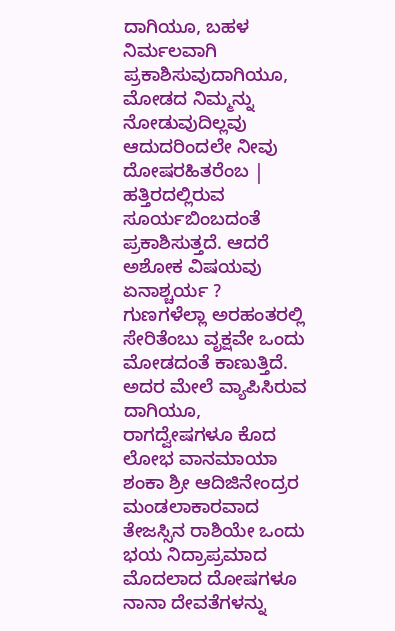ದಾಗಿಯೂ, ಬಹಳ ನಿರ್ಮಲವಾಗಿ ಪ್ರಕಾಶಿಸುವುದಾಗಿಯೂ, ಮೋಡದ ನಿಮ್ಮನ್ನು ನೋಡುವುದಿಲ್ಲವು ಆದುದರಿಂದಲೇ ನೀವು ದೋಷರಹಿತರೆಂಬ | ಹತ್ತಿರದಲ್ಲಿರುವ ಸೂರ್ಯಬಿಂಬದಂತೆ ಪ್ರಕಾಶಿಸುತ್ತದೆ. ಆದರೆ ಅಶೋಕ ವಿಷಯವು ಏನಾಶ್ಚರ್ಯ ? ಗುಣಗಳೆಲ್ಲಾ ಅರಹಂತರಲ್ಲಿ ಸೇರಿತೆಂಬು ವೃಕ್ಷವೇ ಒಂದು ಮೋಡದಂತೆ ಕಾಣುತ್ತಿದೆ. ಅದರ ಮೇಲೆ ವ್ಯಾಪಿಸಿರುವ ದಾಗಿಯೂ, ರಾಗದ್ವೇಷಗಳೂ ಕೊದ ಲೋಭ ವಾನಮಾಯಾ ಶಂಕಾ ಶ್ರೀ ಆದಿಜಿನೇಂದ್ರರ ಮಂಡಲಾಕಾರವಾದ ತೇಜಸ್ಸಿನ ರಾಶಿಯೇ ಒಂದು ಭಯ ನಿದ್ರಾಪ್ರಮಾದ ಮೊದಲಾದ ದೋಷಗಳೂ ನಾನಾ ದೇವತೆಗಳನ್ನು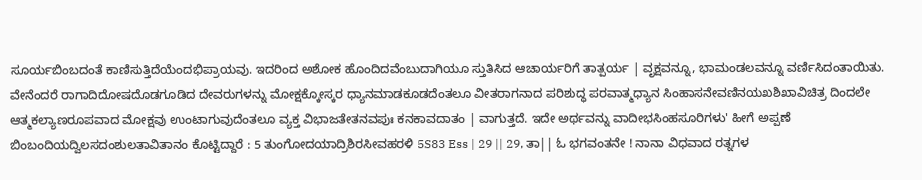ಸೂರ್ಯಬಿಂಬದಂತೆ ಕಾಣಿಸುತ್ತಿದೆಯೆಂದಭಿಪ್ರಾಯವು. ಇದರಿಂದ ಅಶೋಕ ಹೊಂದಿದವೆಂಬುದಾಗಿಯೂ ಸ್ತುತಿಸಿದ ಆಚಾರ್ಯರಿಗೆ ತಾತ್ಪರ್ಯ | ವೃಕ್ಷವನ್ನೂ, ಭಾಮಂಡಲವನ್ನೂ ವರ್ಣಿಸಿದಂತಾಯಿತು. ವೇನೆಂದರೆ ರಾಗಾದಿದೋಷದೊಡಗೂಡಿದ ದೇವರುಗಳನ್ನು ಮೋಕ್ಷಕ್ಕೋಸ್ಕರ ಧ್ಯಾನಮಾಡಕೂಡದೆಂತಲೂ ವೀತರಾಗನಾದ ಪರಿಶುದ್ಧ ಪರವಾತ್ಮಧ್ಯಾನ ಸಿಂಹಾಸನೇವಣಿನಯಖಶಿಖಾವಿಚಿತ್ರ ದಿಂದಲೇ ಆತ್ಮಕಲ್ಯಾಣರೂಪವಾದ ಮೋಕ್ಷವು ಉಂಟಾಗುವುದೆಂತಲೂ ವ್ಯಕ್ತ ವಿಭಾಜತೇತನವಪುಃ ಕನಕಾವದಾತಂ | ವಾಗುತ್ತದೆ. ಇದೇ ಅರ್ಥವನ್ನು ವಾದೀಭಸಿಂಹಸೂರಿಗಳು' ಹೀಗೆ ಅಪ್ಪಣೆ ಬಿಂಬಂದಿಯದ್ವಿಲಸದಂಶುಲತಾವಿತಾನಂ ಕೊಟ್ಟಿದ್ದಾರೆ : 5 ತುಂಗೋದಯಾದ್ರಿಶಿರಸೀವಹರಳಿ 5S83 Ess | 29 || 29, ತಾ|| ಓ ಭಗವಂತನೇ ! ನಾನಾ ವಿಧವಾದ ರತ್ನಗಳ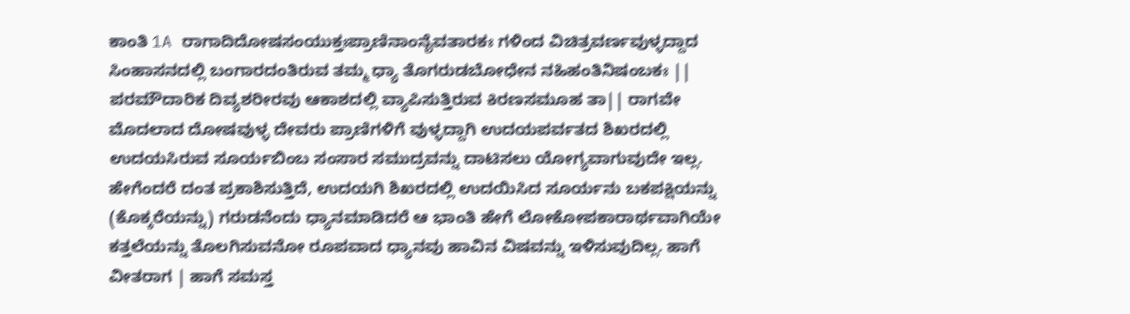ಕಾಂತಿ 1A ರಾಗಾದಿದೋಷಸಂಯುಕ್ತಃಪ್ರಾಣಿನಾಂನೈವತಾರಕಃ ಗಳಿಂದ ವಿಚಿತ್ರವರ್ಣವುಳ್ಳದ್ದಾದ ಸಿಂಹಾಸನದಲ್ಲಿ ಬಂಗಾರದಂತಿರುವ ತಮ್ಮ ಧ್ಯಾ ತೊಗರುಡಬೋಧೇನ ನಹಿಹಂತಿನಿಷಂಬಕಃ || ಪರಮೌದಾರಿಕ ದಿವ್ಯಶರೀರವು ಆಕಾಶದಲ್ಲಿ ವ್ಯಾಪಿಸುತ್ತಿರುವ ಕಿರಣಸಮೂಹ ತಾ|| ರಾಗವೇ ಮೊದಲಾದ ದೋಷವುಳ್ಳ ದೇವರು ಪ್ರಾಣಿಗಳಿಗೆ ವುಳ್ಳದ್ದಾಗಿ ಉದಯಪರ್ವತದ ಶಿಖರದಲ್ಲಿ ಉದಯಸಿರುವ ಸೂರ್ಯಬಿಂಬ ಸಂಸಾರ ಸಮುದ್ರವನ್ನು ದಾಟಿಸಲು ಯೋಗ್ಯವಾಗುವುದೇ ಇಲ್ಲ. ಹೇಗೆಂದರೆ ದಂತ ಪ್ರಕಾಶಿಸುತ್ತಿದೆ, ಉದಯಗಿ ಶಿಖರದಲ್ಲಿ ಉದಯಿಸಿದ ಸೂರ್ಯನು ಬಕಪಕ್ಷಿಯನ್ನು (ಕೊಕ್ಕರೆಯನ್ನು) ಗರುಡನೆಂದು ಧ್ಯಾನಮಾಡಿದರೆ ಆ ಭಾಂತಿ ಹೇಗೆ ಲೋಕೋಪಕಾರಾರ್ಥವಾಗಿಯೇ ಕತ್ತಲೆಯನ್ನು ತೊಲಗಿಸುವನೋ ರೂಪವಾದ ಧ್ಯಾನವು ಹಾವಿನ ವಿಷವನ್ನು ಇಳಿಸುವುದಿಲ್ಲ. ಹಾಗೆ ವೀತರಾಗ | ಹಾಗೆ ಸಮಸ್ತ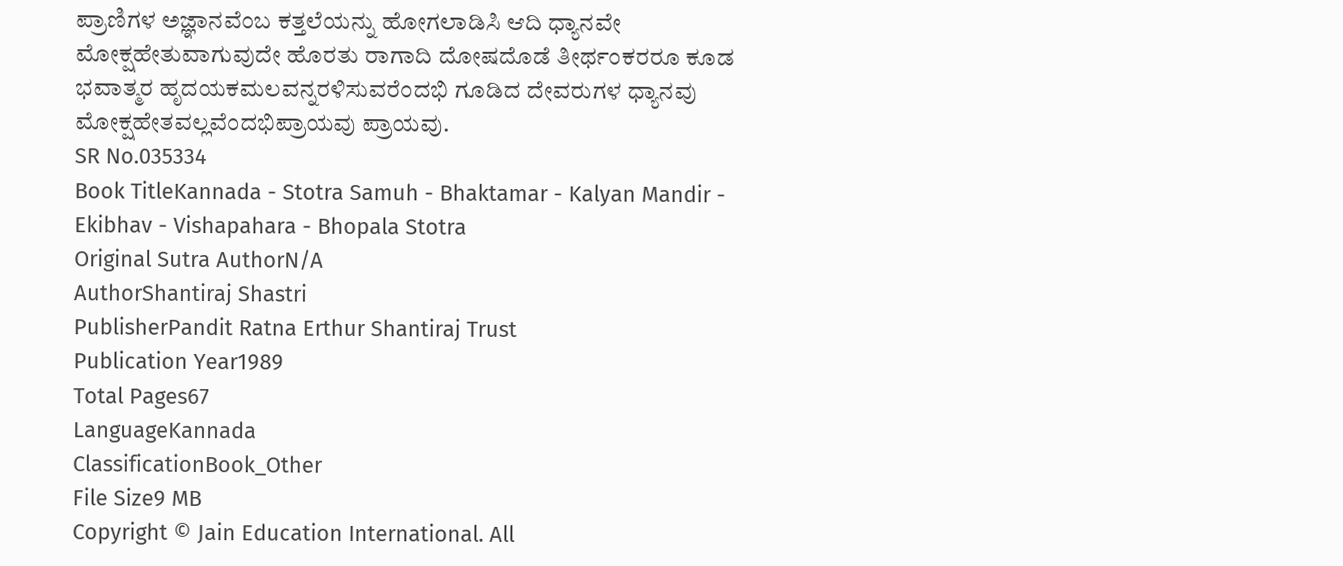ಪ್ರಾಣಿಗಳ ಅಜ್ಞಾನವೆಂಬ ಕತ್ತಲೆಯನ್ನು ಹೋಗಲಾಡಿಸಿ ಆದಿ ಧ್ಯಾನವೇ ಮೋಕ್ಷಹೇತುವಾಗುವುದೇ ಹೊರತು ರಾಗಾದಿ ದೋಷದೊಡೆ ತೀರ್ಥಂಕರರೂ ಕೂಡ ಭವಾತ್ಮರ ಹೃದಯಕಮಲವನ್ನರಳಿಸುವರೆಂದಭಿ ಗೂಡಿದ ದೇವರುಗಳ ಧ್ಯಾನವು ಮೋಕ್ಷಹೇತವಲ್ಲವೆಂದಭಿಪ್ರಾಯವು ಪ್ರಾಯವು.
SR No.035334
Book TitleKannada - Stotra Samuh - Bhaktamar - Kalyan Mandir - Ekibhav - Vishapahara - Bhopala Stotra
Original Sutra AuthorN/A
AuthorShantiraj Shastri
PublisherPandit Ratna Erthur Shantiraj Trust
Publication Year1989
Total Pages67
LanguageKannada
ClassificationBook_Other
File Size9 MB
Copyright © Jain Education International. All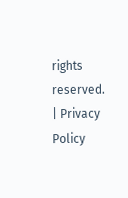rights reserved. | Privacy Policy